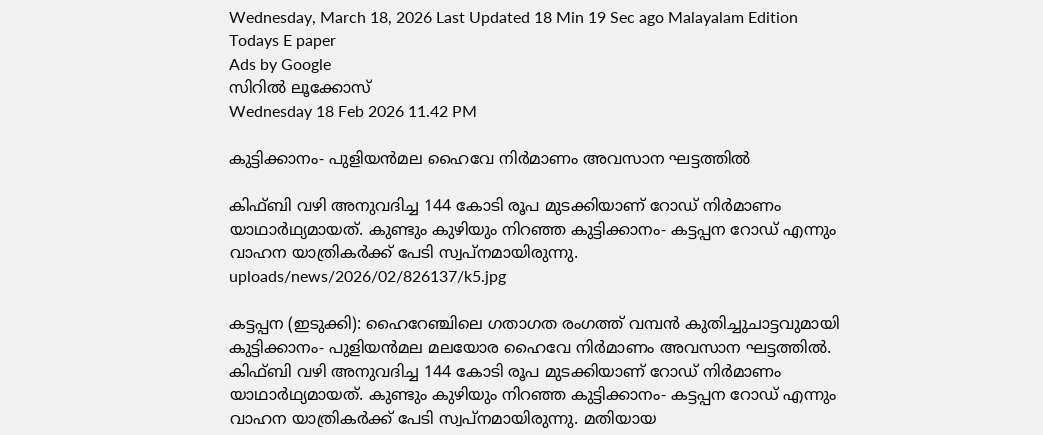Wednesday, March 18, 2026 Last Updated 18 Min 19 Sec ago Malayalam Edition
Todays E paper
Ads by Google
സിറില്‍ ലൂക്കോസ്‌
Wednesday 18 Feb 2026 11.42 PM

കുട്ടിക്കാനം- പുളിയന്‍മല ഹൈവേ നിര്‍മാണം അവസാന ഘട്ടത്തില്‍

കിഫ്‌ബി വഴി അനുവദിച്ച 144 കോടി രൂപ മുടക്കിയാണ്‌ റോഡ്‌ നിര്‍മാണം യാഥാര്‍ഥ്യമായത്‌. കുണ്ടും കുഴിയും നിറഞ്ഞ കുട്ടിക്കാനം- കട്ടപ്പന റോഡ്‌ എന്നും വാഹന യാത്രികര്‍ക്ക്‌ പേടി സ്വപ്‌നമായിരുന്നു.
uploads/news/2026/02/826137/k5.jpg

കട്ടപ്പന (ഇടുക്കി): ഹൈറേഞ്ചിലെ ഗതാഗത രംഗത്ത്‌ വമ്പന്‍ കുതിച്ചുചാട്ടവുമായി കുട്ടിക്കാനം- പുളിയന്‍മല മലയോര ഹൈവേ നിര്‍മാണം അവസാന ഘട്ടത്തില്‍.
കിഫ്‌ബി വഴി അനുവദിച്ച 144 കോടി രൂപ മുടക്കിയാണ്‌ റോഡ്‌ നിര്‍മാണം യാഥാര്‍ഥ്യമായത്‌. കുണ്ടും കുഴിയും നിറഞ്ഞ കുട്ടിക്കാനം- കട്ടപ്പന റോഡ്‌ എന്നും വാഹന യാത്രികര്‍ക്ക്‌ പേടി സ്വപ്‌നമായിരുന്നു. മതിയായ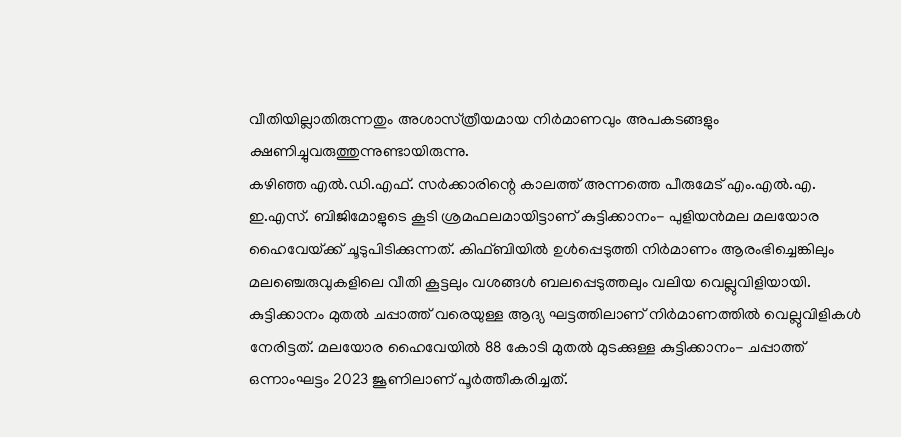വീതിയില്ലാതിരുന്നതും അശാസ്‌ത്രീയമായ നിര്‍മാണവും അപകടങ്ങളും ക്ഷണിച്ചുവരുത്തുന്നുണ്ടായിരുന്നു.
കഴിഞ്ഞ എല്‍.ഡി.എഫ്‌. സര്‍ക്കാരിന്റെ കാലത്ത്‌ അന്നത്തെ പീരുമേട്‌ എം.എല്‍.എ. ഇ.എസ്‌. ബിജിമോളുടെ കൂടി ശ്രമഫലമായിട്ടാണ്‌ കുട്ടിക്കാനം- പുളിയന്‍മല മലയോര ഹൈവേയ്‌ക്ക്‌ ചൂടുപിടിക്കുന്നത്‌. കിഫ്‌ബിയില്‍ ഉള്‍പ്പെടുത്തി നിര്‍മാണം ആരംഭിച്ചെങ്കിലും മലഞ്ചെരുവുകളിലെ വീതി കൂട്ടലും വശങ്ങള്‍ ബലപ്പെടുത്തലും വലിയ വെല്ലുവിളിയായി.
കുട്ടിക്കാനം മുതല്‍ ചപ്പാത്ത്‌ വരെയുള്ള ആദ്യ ഘട്ടത്തിലാണ്‌ നിര്‍മാണത്തില്‍ വെല്ലുവിളികള്‍ നേരിട്ടത്‌. മലയോര ഹൈവേയില്‍ 88 കോടി മുതല്‍ മുടക്കുള്ള കുട്ടിക്കാനം- ചപ്പാത്ത്‌ ഒന്നാംഘട്ടം 2023 ജൂണിലാണ്‌ പൂര്‍ത്തീകരിച്ചത്‌.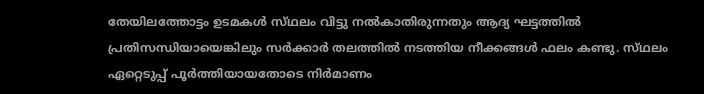തേയിലത്തോട്ടം ഉടമകള്‍ സ്‌ഥലം വിട്ടു നല്‍കാതിരുന്നതും ആദ്യ ഘട്ടത്തില്‍ പ്രതിസന്ധിയായെങ്കിലും സര്‍ക്കാര്‍ തലത്തില്‍ നടത്തിയ നീക്കങ്ങള്‍ ഫലം കണ്ടു. സ്‌ഥലം ഏറ്റെടുപ്പ്‌ പൂര്‍ത്തിയായതോടെ നിര്‍മാണം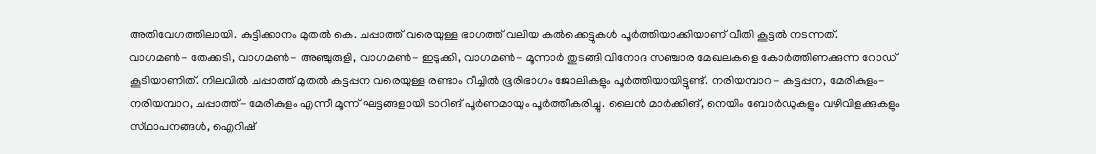അതിവേഗത്തിലായി. കുട്ടിക്കാനം മുതല്‍ കെ. ചപ്പാത്ത്‌ വരെയുള്ള ഭാഗത്ത്‌ വലിയ കല്‍ക്കെട്ടുകള്‍ പൂര്‍ത്തിയാക്കിയാണ്‌ വീതി കൂട്ടല്‍ നടന്നത്‌.
വാഗമണ്‍- തേക്കടി, വാഗമണ്‍- അഞ്ചുരുളി, വാഗമണ്‍- ഇടുക്കി, വാഗമണ്‍- മൂന്നാര്‍ തുടങ്ങി വിനോദ സഞ്ചാര മേഖലകളെ കോര്‍ത്തിണക്കുന്ന റോഡ്‌ കൂടിയാണിത്‌. നിലവില്‍ ചപ്പാത്ത്‌ മുതല്‍ കട്ടപ്പന വരെയുള്ള രണ്ടാം റീച്ചില്‍ ഭൂരിഭാഗം ജോലികളും പൂര്‍ത്തിയായിട്ടുണ്ട്‌. നരിയമ്പാറ- കട്ടപ്പന, മേരികുളം- നരിയമ്പാറ, ചപ്പാത്ത്‌- മേരികുളം എന്നീ മൂന്ന്‌ ഘട്ടങ്ങളായി ടാറിങ്‌ പൂര്‍ണമായും പൂര്‍ത്തീകരിച്ചു. ലൈന്‍ മാര്‍ക്കിങ്‌, നെയിം ബോര്‍ഡുകളും വഴിവിളക്കുകളും സ്‌ഥാപനങ്ങള്‍, ഐറിഷ്‌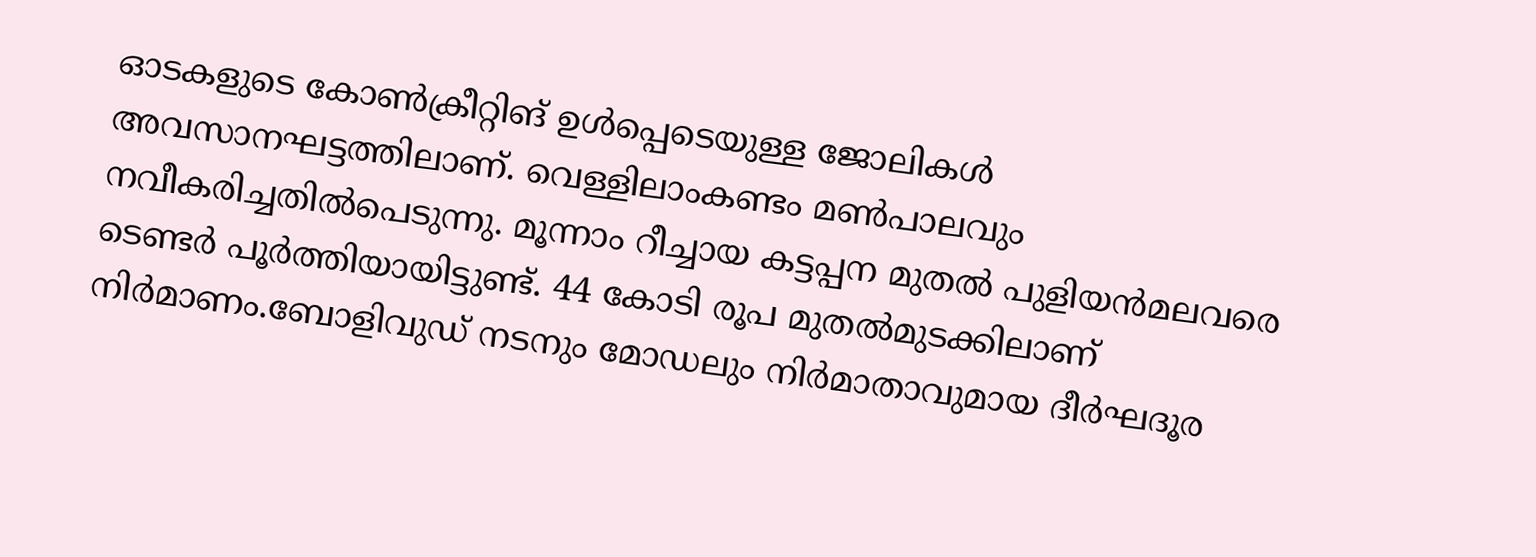ഓടകളുടെ കോണ്‍ക്രീറ്റിങ്‌ ഉള്‍പ്പെടെയുള്ള ജോലികള്‍ അവസാനഘട്ടത്തിലാണ്‌. വെള്ളിലാംകണ്ടം മണ്‍പാലവും നവീകരിച്ചതില്‍പെടുന്നു. മൂന്നാം റീച്ചായ കട്ടപ്പന മുതല്‍ പുളിയന്‍മലവരെ ടെണ്ടര്‍ പൂര്‍ത്തിയായിട്ടുണ്ട്‌. 44 കോടി രൂപ മുതല്‍മുടക്കിലാണ്‌ നിര്‍മാണം.ബോളിവുഡ്‌ നടനും മോഡലും നിര്‍മാതാവുമായ ദീര്‍ഘദൂര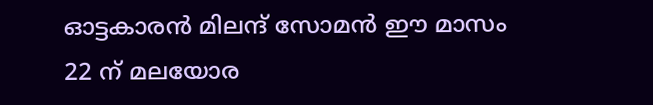ഓട്ടകാരന്‍ മിലന്ദ്‌ സോമന്‍ ഈ മാസം 22 ന്‌ മലയോര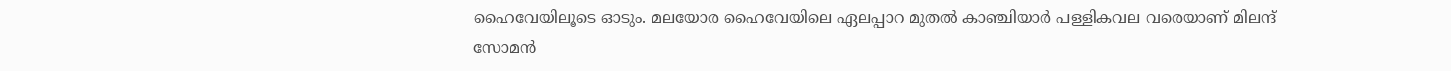ഹൈവേയിലൂടെ ഓടും. മലയോര ഹൈവേയിലെ ഏലപ്പാറ മുതല്‍ കാഞ്ചിയാര്‍ പള്ളികവല വരെയാണ്‌ മിലന്ദ്‌ സോമന്‍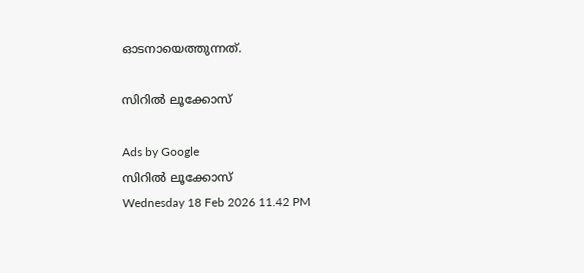ഓടനായെത്തുന്നത്‌.

സിറില്‍ ലൂക്കോസ്‌

Ads by Google
സിറില്‍ ലൂക്കോസ്‌
Wednesday 18 Feb 2026 11.42 PM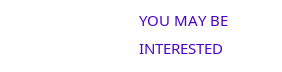YOU MAY BE INTERESTED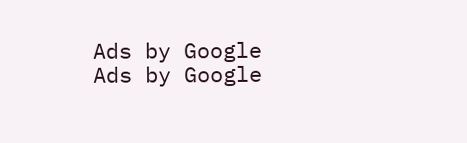Ads by Google
Ads by Google